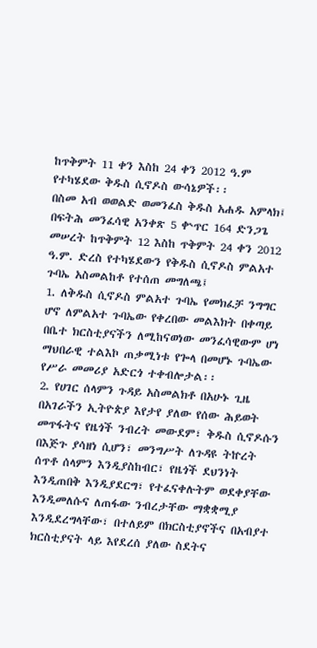ከጥቅምት 11 ቀን እስከ 24 ቀን 2012 ዓ.ም የተካሄደው ቅዱስ ሲኖዶስ ውሳኔዎች፡፡
በስመ አብ ወወልድ ወመንፈስ ቅዱስ አሐዱ አምላክ፤
በፍትሕ መንፈሳዊ አንቀጽ 5 ቍጥር 164 ድንጋጌ መሠረት ከጥቅምት 12 እስከ ጥቅምት 24 ቀን 2012 ዓ.ም. ድረስ የተካሄደውን የቅዱስ ሲኖዶስ ምልአተ ጉባኤ አስመልከቶ የተሰጠ መግለጫ፤
1. ለቅዱስ ሲኖዶስ ምልአተ ጉባኤ የመክፈቻ ንግግር ሆኖ ለምልአተ ጉባኤው የቀረበው መልእክት በቀጣይ በቤተ ክርስቲያናችን ለሚከናወነው መንፈሳዊውም ሆነ ማህበራዊ ተልእኮ ጠቃሚነቱ የጐላ በመሆኑ ጉባኤው የሥራ መመሪያ አድርጎ ተቀብሎታል፡፡
2. የሀገር ሰላምን ጉዳይ አስመልክቶ በአሁኑ ጊዜ በአገራችን ኢትዮጵያ እየታየ ያለው የሰው ሕይወት መጥፋትና የዜጎች ንብረት መውደም፣ ቅዱስ ሲኖዶሱን በእጅጉ ያሳዘነ ሲሆን፣ መንግሥት ለጉዳዩ ትኵረት ሰጥቶ ሰላምን እንዲያስከብር፣ የዜጎች ደህንነት እንዲጠበቅ እንዲያደርግ፣ የተፈናቀሉትም ወደቀያቸው እንዲመለሱና ለጠፋው ንብረታቸው ማቋቋሚያ እንዲደረግላቸው፣ በተለይም በክርስቲያኖችና በአብያተ ክርስቲያናት ላይ እየደረሰ ያለው ስደትና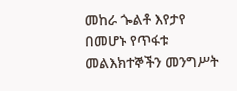መከራ ጐልቶ እየታየ በመሆኑ የጥፋቱ መልእክተኞችን መንግሥት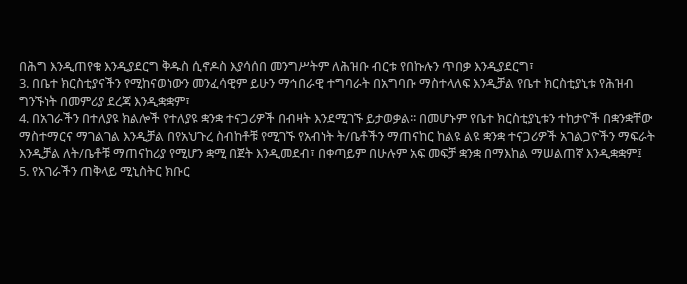በሕግ እንዲጠየቁ እንዲያደርግ ቅዱስ ሲኖዶስ እያሳሰበ መንግሥትም ለሕዝቡ ብርቱ የበኩሉን ጥበቃ እንዲያደርግ፣
3. በቤተ ክርስቲያናችን የሚከናወነውን መንፈሳዊም ይሁን ማኅበራዊ ተግባራት በአግባቡ ማስተላለፍ እንዲቻል የቤተ ክርስቲያኒቱ የሕዝብ ግንኙነት በመምሪያ ደረጃ እንዲቋቋም፣
4. በአገራችን በተለያዩ ክልሎች የተለያዩ ቋንቋ ተናጋሪዎች በብዛት እንደሚገኙ ይታወቃል፡፡ በመሆኑም የቤተ ክርስቲያኒቱን ተከታዮች በቋንቋቸው ማስተማርና ማገልገል እንዲቻል በየአህጉረ ስብከቶቹ የሚገኙ የአብነት ት/ቤቶችን ማጠናከር ከልዩ ልዩ ቋንቋ ተናጋሪዎች አገልጋዮችን ማፍራት እንዲቻል ለት/ቤቶቹ ማጠናከሪያ የሚሆን ቋሚ በጀት እንዲመደብ፣ በቀጣይም በሁሉም አፍ መፍቻ ቋንቋ በማእከል ማሠልጠኛ እንዲቋቋም፤
5. የአገራችን ጠቅላይ ሚኒስትር ክቡር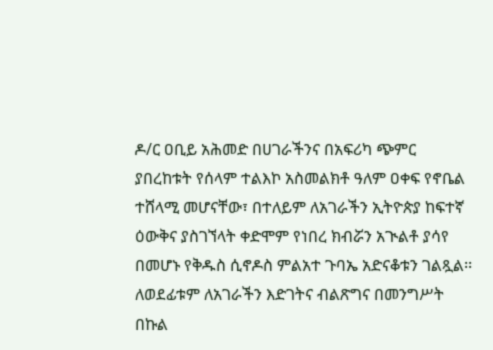ዶ/ር ዐቢይ አሕመድ በሀገራችንና በአፍሪካ ጭምር ያበረከቱት የሰላም ተልእኮ አስመልክቶ ዓለም ዐቀፍ የኖቤል ተሸላሚ መሆናቸው፣ በተለይም ለአገራችን ኢትዮጵያ ከፍተኛ ዕውቅና ያስገኘላት ቀድሞም የነበረ ክብሯን አጒልቶ ያሳየ በመሆኑ የቅዱስ ሲኖዶስ ምልአተ ጉባኤ አድናቆቱን ገልጿል፡፡ ለወደፊቱም ለአገራችን እድገትና ብልጽግና በመንግሥት በኩል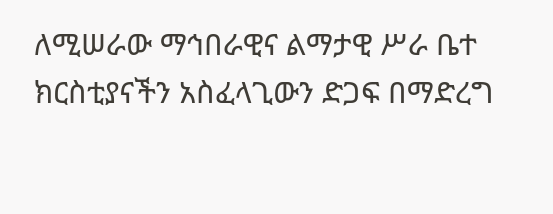ለሚሠራው ማኅበራዊና ልማታዊ ሥራ ቤተ ክርስቲያናችን አስፈላጊውን ድጋፍ በማድረግ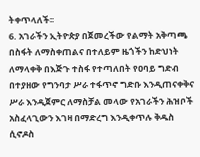ትቀጥላለች፡፡
6. አገራችን ኢትዮጵያ በጀመረችው የልማት አቅጣጫ በስፋት ለማስቀጠልና በተለይም ዜጎችን ከድህነት ለማላቀቅ በእጅጉ ተስፋ የተጣለበት የዐባይ ግድብ በተያዘው የግንባታ ሥራ ተፋጥኖ ግድቡ እንዲጠናቀቅና ሥራ እንዲጀምር ለማስቻል መላው የአገራችን ሕዝቦች አስፈላጊውን እገዛ በማድረግ እንዲቀጥሉ ቅዱስ ሲኖዶስ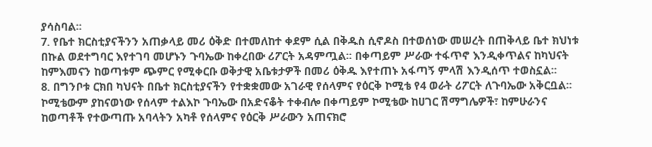ያሳስባል፡፡
7. የቤተ ክርስቲያናችንን አጠቃላይ መሪ ዕቅድ በተመለከተ ቀደም ሲል በቅዱስ ሲኖዶስ በተወሰነው መሠረት በጠቅላይ ቤተ ክህነቱ በኩል ወደተግባር እየተገባ መሆኑን ጉባኤው ከቀረበው ሪፖርት አዳምጧል፡፡ በቀጣይም ሥራው ተፋጥኖ እንዲቀጥልና ከካህናት ከምእመናን ከወጣቱም ጭምር የሚቀርቡ ወቅታዊ አቤቱታዎች በመሪ ዕቅዱ እየተጠኑ አፋጣኝ ምላሽ እንዲሰጥ ተወስኗል፡፡
8. በግንቦቱ ርክበ ካህናት በቤተ ክርስቲያናችን የተቋቋመው አገራዊ የሰላምና የዕርቅ ኮሚቴ የ4 ወራት ሪፖርት ለጉባኤው አቅርቧል፡፡ ኮሚቴውም ያከናወነው የሰላም ተልእኮ ጉባኤው በአድናቆት ተቀብሎ በቀጣይም ኮሚቴው ከሀገር ሽማግሌዎች፣ ከምሁራንና ከወጣቶች የተውጣጡ አባላትን አካቶ የሰላምና የዕርቅ ሥራውን አጠናክሮ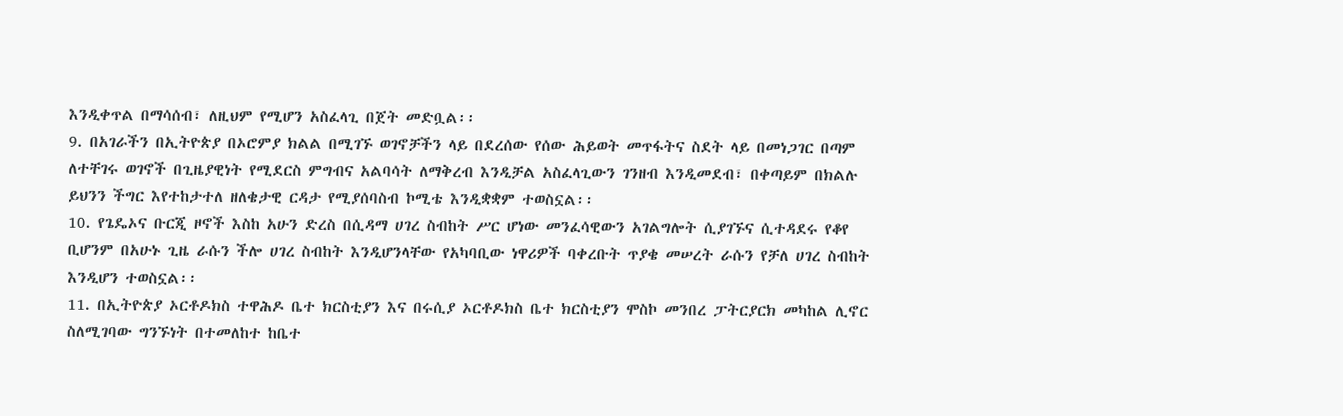እንዲቀጥል በማሳሰብ፣ ለዚህም የሚሆን አስፈላጊ በጀት መድቧል፡፡
9. በአገራችን በኢትዮጵያ በኦሮምያ ክልል በሚገኙ ወገኖቻችን ላይ በደረሰው የሰው ሕይወት መጥፋትና ስደት ላይ በመነጋገር በጣም ለተቸገሩ ወገኖች በጊዜያዊነት የሚደርስ ምግብና አልባሳት ለማቅረብ እንዲቻል አስፈላጊውን ገንዘብ እንዲመደብ፣ በቀጣይም በክልሉ ይህንን ችግር እየተከታተለ ዘለቄታዊ ርዳታ የሚያሰባስብ ኮሚቴ እንዲቋቋም ተወስኗል፡፡
10. የጌዴኦና ቡርጂ ዞኖች እስከ አሁን ድረስ በሲዳማ ሀገረ ስብከት ሥር ሆነው መንፈሳዊውን አገልግሎት ሲያገኙና ሲተዳደሩ የቆየ ቢሆንም በአሁኑ ጊዜ ራሱን ችሎ ሀገረ ስብከት እንዲሆንላቸው የአካባቢው ነዋሪዎች ባቀረቡት ጥያቄ መሠረት ራሱን የቻለ ሀገረ ስብከት እንዲሆን ተወስኗል፡፡
11. በኢትዮጵያ ኦርቶዶክስ ተዋሕዶ ቤተ ክርስቲያን እና በሩሲያ ኦርቶዶክስ ቤተ ክርስቲያን ሞስኮ መንበረ ፓትርያርክ መካከል ሊኖር ስለሚገባው ግንኙነት በተመለከተ ከቤተ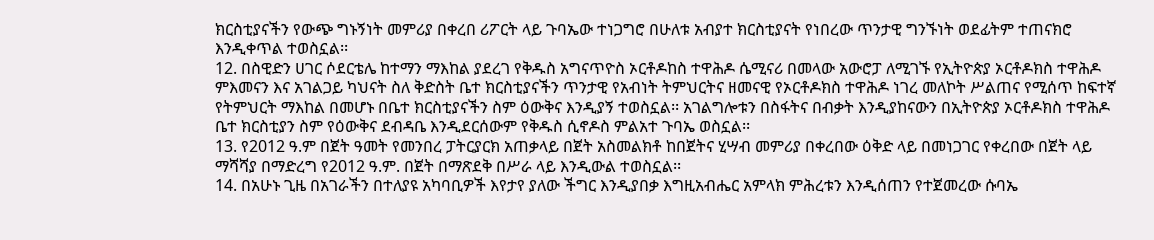ክርስቲያናችን የውጭ ግኑኝነት መምሪያ በቀረበ ሪፖርት ላይ ጉባኤው ተነጋግሮ በሁለቱ አብያተ ክርስቲያናት የነበረው ጥንታዊ ግንኙነት ወደፊትም ተጠናክሮ እንዲቀጥል ተወስኗል፡፡
12. በስዊድን ሀገር ሶደርቴሌ ከተማን ማእከል ያደረገ የቅዱስ አግናጥዮስ ኦርቶዶከስ ተዋሕዶ ሴሚናሪ በመላው አውሮፓ ለሚገኙ የኢትዮጵያ ኦርቶዶክስ ተዋሕዶ ምእመናን እና አገልጋይ ካህናት ስለ ቅድስት ቤተ ክርስቲያናችን ጥንታዊ የአብነት ትምህርትና ዘመናዊ የኦርቶዶክስ ተዋሕዶ ነገረ መለኮት ሥልጠና የሚሰጥ ከፍተኛ የትምህርት ማእከል በመሆኑ በቤተ ክርስቲያናችን ስም ዕውቅና እንዲያኝ ተወስኗል፡፡ አገልግሎቱን በስፋትና በብቃት እንዲያከናውን በኢትዮጵያ ኦርቶዶክስ ተዋሕዶ ቤተ ክርስቲያን ስም የዕውቅና ደብዳቤ እንዲደርሰውም የቅዱስ ሲኖዶስ ምልአተ ጉባኤ ወስኗል፡፡
13. የ2012 ዓ.ም በጀት ዓመት የመንበረ ፓትርያርክ አጠቃላይ በጀት አስመልክቶ ከበጀትና ሂሣብ መምሪያ በቀረበው ዕቅድ ላይ በመነጋገር የቀረበው በጀት ላይ ማሻሻያ በማድረግ የ2012 ዓ.ም. በጀት በማጽደቅ በሥራ ላይ እንዲውል ተወስኗል፡፡
14. በአሁኑ ጊዜ በአገራችን በተለያዩ አካባቢዎች እየታየ ያለው ችግር እንዲያበቃ እግዚአብሔር አምላክ ምሕረቱን እንዲሰጠን የተጀመረው ሱባኤ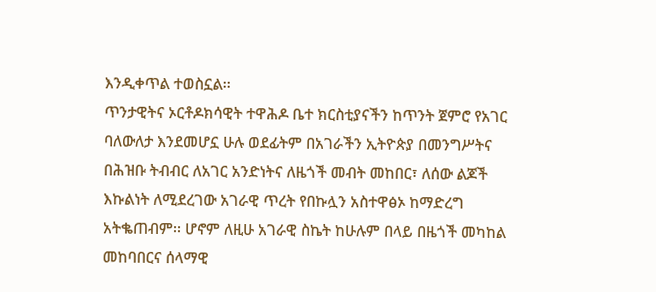እንዲቀጥል ተወስኗል፡፡
ጥንታዊትና ኦርቶዶክሳዊት ተዋሕዶ ቤተ ክርስቲያናችን ከጥንት ጀምሮ የአገር ባለውለታ እንደመሆኗ ሁሉ ወደፊትም በአገራችን ኢትዮጵያ በመንግሥትና በሕዝቡ ትብብር ለአገር አንድነትና ለዜጎች መብት መከበር፣ ለሰው ልጆች እኩልነት ለሚደረገው አገራዊ ጥረት የበኩሏን አስተዋፅኦ ከማድረግ አትቈጠብም፡፡ ሆኖም ለዚሁ አገራዊ ስኬት ከሁሉም በላይ በዜጎች መካከል መከባበርና ሰላማዊ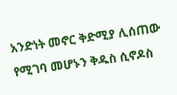አንድነት መኖር ቅድሚያ ሊሰጠው የሚገባ መሆኑን ቅዱስ ሲኖዶስ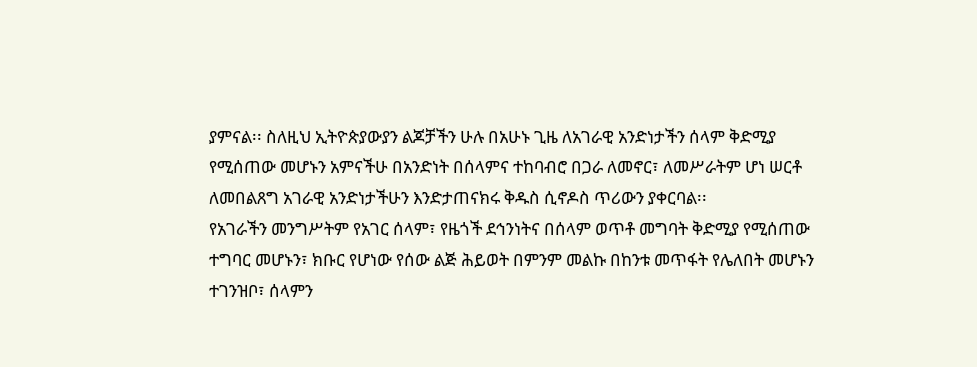ያምናል፡፡ ስለዚህ ኢትዮጵያውያን ልጆቻችን ሁሉ በአሁኑ ጊዜ ለአገራዊ አንድነታችን ሰላም ቅድሚያ የሚሰጠው መሆኑን አምናችሁ በአንድነት በሰላምና ተከባብሮ በጋራ ለመኖር፣ ለመሥራትም ሆነ ሠርቶ ለመበልጸግ አገራዊ አንድነታችሁን እንድታጠናክሩ ቅዱስ ሲኖዶስ ጥሪውን ያቀርባል፡፡
የአገራችን መንግሥትም የአገር ሰላም፣ የዜጎች ደኅንነትና በሰላም ወጥቶ መግባት ቅድሚያ የሚሰጠው ተግባር መሆኑን፣ ክቡር የሆነው የሰው ልጅ ሕይወት በምንም መልኩ በከንቱ መጥፋት የሌለበት መሆኑን ተገንዝቦ፣ ሰላምን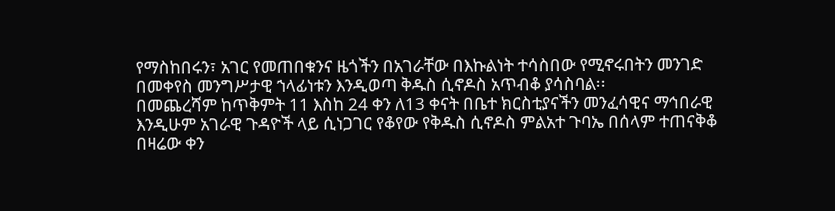የማስከበሩን፣ አገር የመጠበቁንና ዜጎችን በአገራቸው በእኩልነት ተሳስበው የሚኖሩበትን መንገድ በመቀየስ መንግሥታዊ ኀላፊነቱን እንዲወጣ ቅዱስ ሲኖዶስ አጥብቆ ያሳስባል፡፡
በመጨረሻም ከጥቅምት 11 እስከ 24 ቀን ለ13 ቀናት በቤተ ክርስቲያናችን መንፈሳዊና ማኅበራዊ እንዲሁም አገራዊ ጉዳዮች ላይ ሲነጋገር የቆየው የቅዱስ ሲኖዶስ ምልአተ ጉባኤ በሰላም ተጠናቅቆ በዛሬው ቀን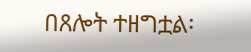በጸሎት ተዘግቷል፡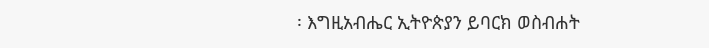፡ እግዚአብሔር ኢትዮጵያን ይባርክ ወስብሐት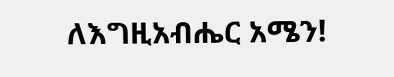ለእግዚአብሔር አሜን!